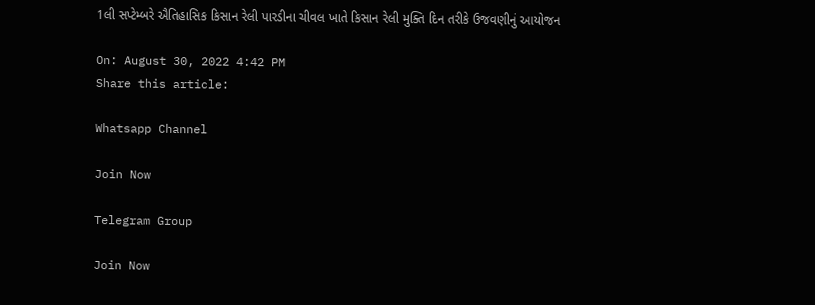1લી સપ્ટેમ્બરે ઐતિહાસિક કિસાન રેલી પારડીના ચીવલ ખાતે કિસાન રેલી મુક્તિ દિન તરીકે ઉજવણીનું આયોજન

On: August 30, 2022 4:42 PM
Share this article:

Whatsapp Channel

Join Now

Telegram Group

Join Now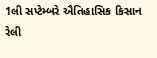1લી સપ્ટેમ્બરે ઐતિહાસિક કિસાન રેલી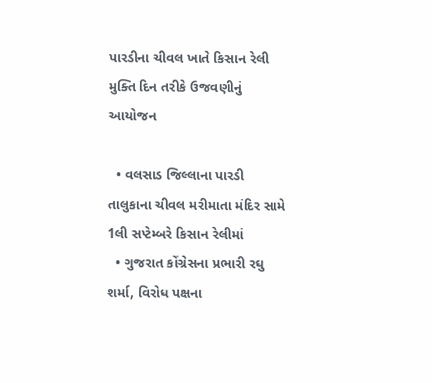પારડીના ચીવલ ખાતે કિસાન રેલી મુક્તિ દિન તરીકે ઉજવણીનું આયોજન

  • વલસાડ જિલ્લાના પારડી તાલુકાના ચીવલ મરીમાતા મંદિર સામે 1લી સપ્ટેમ્બરે કિસાન રેલીમાં
  • ગુજરાત કોંગ્રેસના પ્રભારી રઘુ શર્મા, વિરોધ પક્ષના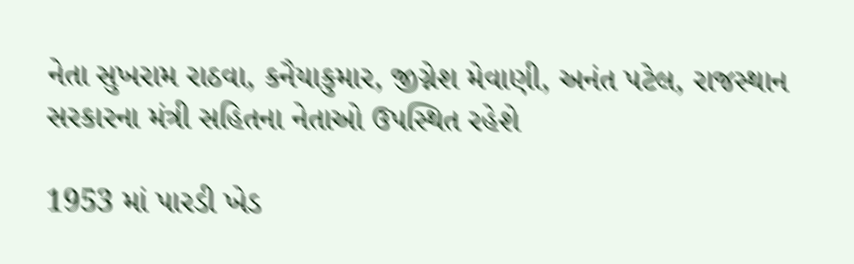નેતા સુખરામ રાઠવા, કનૈયાકુમાર, જીગ્નેશ મેવાણી, અનંત પટેલ, રાજસ્થાન સરકારના મંત્રી સહિતના નેતાઓ ઉપસ્થિત રહેશે

1953 માં પારડી ખેડ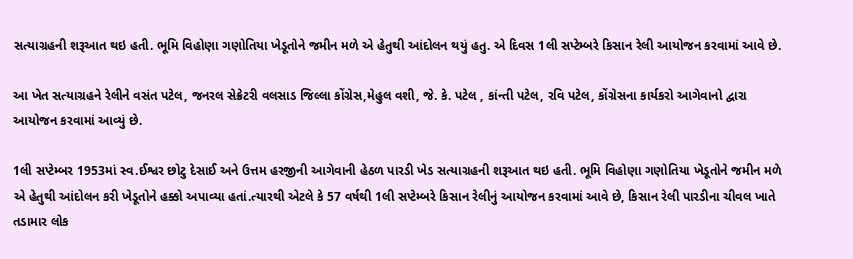સત્યાગ્રહની શરૂઆત થઇ હતી. ભૂમિ વિહોણા ગણોતિયા ખેડૂતોને જમીન મળે એ હેતુથી આંદોલન થયું હતુ. એ દિવસ 1લી સપ્ટેમ્બરે કિસાન રેલી આયોજન કરવામાં આવે છે.

આ ખેત સત્યાગ્રહને રેલીને વસંત પટેલ, જનરલ સેક્રેટરી વલસાડ જિલ્લા કોંગ્રેસ,મેહુલ વશી, જે. કે. પટેલ , કાંન્તી પટેલ, રવિ પટેલ, કોંગ્રેસના કાર્યકરો આગેવાનો દ્વારા આયોજન કરવામાં આવ્યું છે.

1લી સપ્ટેમ્બર 1953માં સ્વ.ઈશ્વર છોટુ દેસાઈ અને ઉત્તમ હરજીની આગેવાની હેઠળ પારડી ખેડ સત્યાગ્રહની શરૂઆત થઇ હતી. ભૂમિ વિહોણા ગણોતિયા ખેડૂતોને જમીન મળે એ હેતુથી આંદોલન કરી ખેડૂતોને હક્કો અપાવ્યા હતાં.ત્યારથી એટલે કે 57 વર્ષથી 1લી સપ્ટેમ્બરે કિસાન રેલીનું આયોજન કરવામાં આવે છે, કિસાન રેલી પારડીના ચીવલ ખાતે તડામાર લોક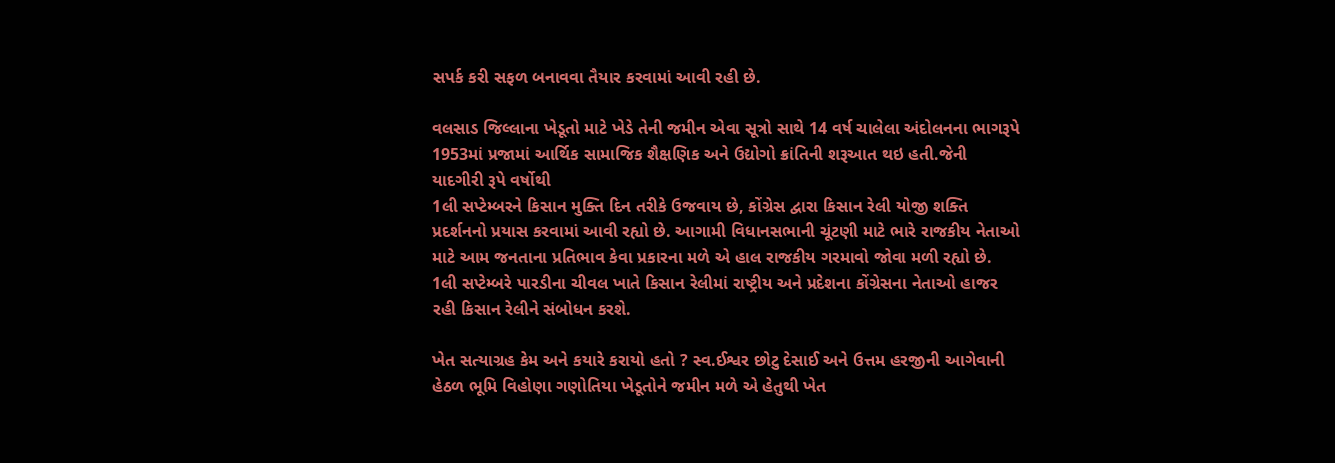સપર્ક કરી સફળ બનાવવા તૈયાર કરવામાં આવી રહી છે.

વલસાડ જિલ્લાના ખેડૂતો માટે ખેડે તેની જમીન એવા સૂત્રો સાથે 14 વર્ષ ચાલેલા અંદોલનના ભાગરૂપે 1953માં પ્રજામાં આર્થિક સામાજિક શૈક્ષણિક અને ઉદ્યોગો ક્રાંતિની શરૂઆત થઇ હતી.જેની યાદગીરી રૂપે વર્ષોથી
1લી સપ્ટેમ્બરને કિસાન મુક્તિ દિન તરીકે ઉજવાય છે, કોંગ્રેસ દ્વારા કિસાન રેલી યોજી શક્તિ પ્રદર્શનનો પ્રયાસ કરવામાં આવી રહ્યો છે. આગામી વિધાનસભાની ચૂંટણી માટે ભારે રાજકીય નેતાઓ માટે આમ જનતાના પ્રતિભાવ કેવા પ્રકારના મળે એ હાલ રાજકીય ગરમાવો જોવા મળી રહ્યો છે.
1લી સપ્ટેમ્બરે પારડીના ચીવલ ખાતે કિસાન રેલીમાં રાષ્ટ્રીય અને પ્રદેશના કોંગ્રેસના નેતાઓ હાજર રહી કિસાન રેલીને સંબોધન કરશે.

ખેત સત્યાગ્રહ કેમ અને કયારે કરાયો હતો ? સ્વ.ઈશ્વર છોટુ દેસાઈ અને ઉત્તમ હરજીની આગેવાની હેઠળ ભૂમિ વિહોણા ગણોતિયા ખેડૂતોને જમીન મળે એ હેતુથી ખેત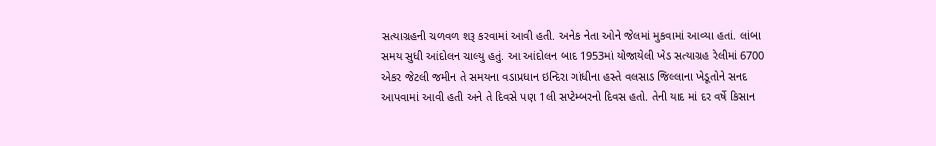સત્યાગ્રહની ચળવળ શરૂ કરવામાં આવી હતી. અનેક નેતા ઓને જેલમાં મુકવામાં આવ્યા હતાં. લાંબા સમય સુધી આંદોલન ચાલ્યુ હતું. આ આંદોલન બાદ 1953માં યોજાયેલી ખેડ સત્યાગ્રહ રેલીમાં 6700 એકર જેટલી જમીન તે સમયના વડાપ્રધાન ઇન્દિરા ગાંધીના હસ્તે વલસાડ જિલ્લાના ખેડૂતોને સનદ આપવામાં આવી હતી અને તે દિવસે પણ 1લી સપ્ટેમ્બરનો દિવસ હતો. તેની યાદ માં દર વર્ષે કિસાન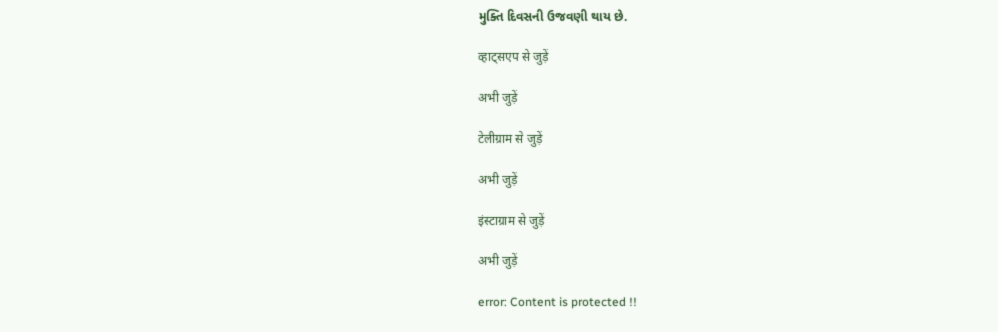મુક્તિ દિવસની ઉજવણી થાય છે.

व्हाट्सएप से जुड़ें

अभी जुड़ें

टेलीग्राम से जुड़ें

अभी जुड़ें

इंस्टाग्राम से जुड़ें

अभी जुड़ें

error: Content is protected !!